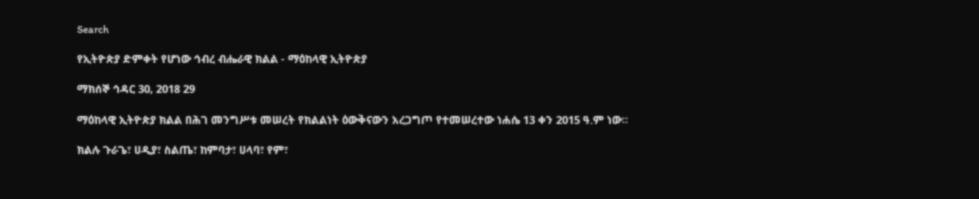Search

የኢትዮጵያ ድምቀት የሆነው ኅብረ ብሔራዊ ክልል - ማዕከላዊ ኢትዮጵያ

ማክሰኞ ኅዳር 30, 2018 29

ማዕከላዊ ኢትዮጵያ ክልል በሕገ መንግሥቱ መሠረት የክልልነት ዕውቅናውን አረጋግጦ የተመሠረተው ነሐሴ 13 ቀን 2015 ዓ.ም ነው።

ክልሉ ጉራጌ፣ ሀዲያ፣ ስልጤ፣ ከምባታ፣ ሀላባ፣ የም፣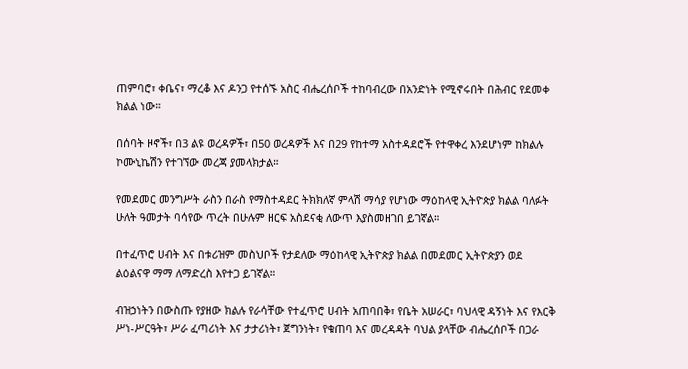ጠምባሮ፣ ቀቤና፣ ማረቆ እና ዶንጋ የተሰኙ አስር ብሔረሰቦች ተከባብረው በአንድነት የሚኖሩበት በሕብር የደመቀ ክልል ነው።

በሰባት ዞኖች፣ በ3 ልዩ ወረዳዎች፣ በ50 ወረዳዎች እና በ29 የከተማ አስተዳደሮች የተዋቀረ እንደሆነም ከክልሉ ኮሙኒኬሽን የተገኘው መረጃ ያመላክታል።

የመደመር መንግሥት ራስን በራስ የማስተዳደር ትክክለኛ ምላሽ ማሳያ የሆነው ማዕከላዊ ኢትዮጵያ ክልል ባለፉት ሁለት ዓመታት ባሳየው ጥረት በሁሉም ዘርፍ አስደናቂ ለውጥ እያስመዘገበ ይገኛል።

በተፈጥሮ ሀብት እና በቱሪዝም መስህቦች የታደለው ማዕከላዊ ኢትዮጵያ ክልል በመደመር ኢትዮጵያን ወደ ልዕልናዋ ማማ ለማድረስ እየተጋ ይገኛል።

ብዝኃነትን በውስጡ የያዘው ክልሉ የራሳቸው የተፈጥሮ ሀብት አጠባበቅ፣ የቤት አሠራር፣ ባህላዊ ዳኝነት እና የእርቅ ሥነ-ሥርዓት፣ ሥራ ፈጣሪነት እና ታታሪነት፣ ጀግንነት፣ የቁጠባ እና መረዳዳት ባህል ያላቸው ብሔረሰቦች በጋራ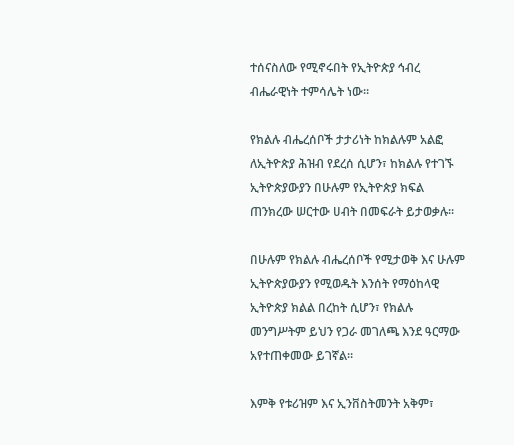ተሰናስለው የሚኖሩበት የኢትዮጵያ ኅብረ ብሔራዊነት ተምሳሌት ነው።

የክልሉ ብሔረሰቦች ታታሪነት ከክልሉም አልፎ ለኢትዮጵያ ሕዝብ የደረሰ ሲሆን፣ ከክልሉ የተገኙ ኢትዮጵያውያን በሁሉም የኢትዮጵያ ክፍል ጠንክረው ሠርተው ሀብት በመፍራት ይታወቃሉ።

በሁሉም የክልሉ ብሔረሰቦች የሚታወቅ እና ሁሉም ኢትዮጵያውያን የሚወዱት እንሰት የማዕከላዊ ኢትዮጵያ ክልል በረከት ሲሆን፣ የክልሉ መንግሥትም ይህን የጋራ መገለጫ እንደ ዓርማው አየተጠቀመው ይገኛል።

እምቅ የቱሪዝም እና ኢንቨስትመንት አቅም፣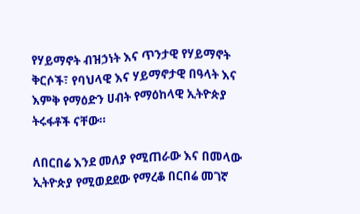የሃይማኖት ብዝኃነት እና ጥንታዊ የሃይማኖት ቅርሶች፣ የባህላዊ እና ሃይማኖታዊ በዓላት እና እምቅ የማዕድን ሀብት የማዕከላዊ ኢትዮጵያ ትሩፋቶች ናቸው።

ለበርበሬ እንደ መለያ የሚጠራው እና በመላው ኢትዮጵያ የሚወደደው የማረቆ በርበሬ መገኛ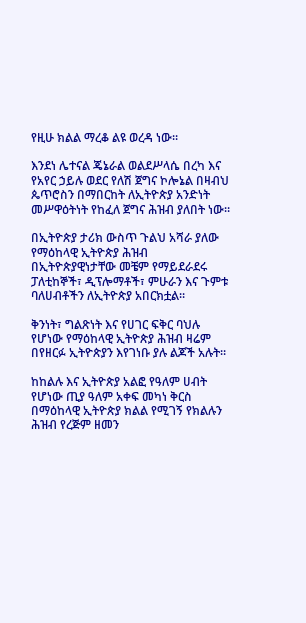የዚሁ ክልል ማረቆ ልዩ ወረዳ ነው።

እንደነ ሌተናል ጄኔራል ወልደሥላሴ በረካ እና የአየር ኃይሉ ወደር የለሽ ጀግና ኮሎኔል በዛብህ ጴጥሮስን በማበርከት ለኢትዮጵያ አንድነት መሥዋዕትነት የከፈለ ጀግና ሕዝብ ያለበት ነው።

በኢትዮጵያ ታሪክ ውስጥ ጉልህ አሻራ ያለው የማዕከላዊ ኢትዮጵያ ሕዝብ በኢትዮጵያዊነታቸው መቼም የማይደራደሩ ፓለቲከኞች፣ ዲፕሎማቶች፣ ምሁራን እና ጉምቱ ባለሀብቶችን ለኢትዮጵያ አበርክቷል።

ቅንነት፣ ግልጽነት እና የሀገር ፍቅር ባህሉ የሆነው የማዕከላዊ ኢትዮጵያ ሕዝብ ዛሬም በየዘርፉ ኢትዮጵያን እየገነቡ ያሉ ልጆች አሉት።

ከከልሉ እና ኢትዮጵያ አልፎ የዓለም ሀብት የሆነው ጢያ ዓለም አቀፍ መካነ ቅርስ በማዕከላዊ ኢትዮጵያ ክልል የሚገኝ የክልሉን ሕዝብ የረጅም ዘመን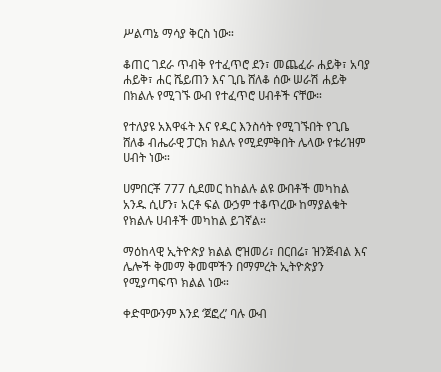ሥልጣኔ ማሳያ ቅርስ ነው።

ቆጠር ገደራ ጥብቅ የተፈጥሮ ደን፣ መጨፈራ ሐይቅ፣ አባያ ሐይቅ፣ ሐር ሼይጠን እና ጊቤ ሸለቆ ሰው ሠራሽ ሐይቅ በክልሉ የሚገኙ ውብ የተፈጥሮ ሀብቶች ናቸው።

የተለያዩ አእዋፋት እና የዱር እንስሳት የሚገኙበት የጊቤ ሸለቆ ብሔራዊ ፓርክ ክልሉ የሚደምቅበት ሌላው የቱሪዝም ሀብት ነው።

ሀምበርቾ 777 ሲደመር ከከልሉ ልዩ ውበቶች መካከል አንዱ ሲሆን፣ አርቶ ፍል ውኃም ተቆጥረው ከማያልቁት የክልሉ ሀብቶች መካከል ይገኛል።

ማዕከላዊ ኢትዮጵያ ክልል ሮዝመሪ፣ በርበሬ፣ ዝንጅብል እና ሌሎች ቅመማ ቅመሞችን በማምረት ኢትዮጵያን የሚያጣፍጥ ክልል ነው።

ቀድሞውንም እንደ ‘ጀፎረ’ ባሉ ውብ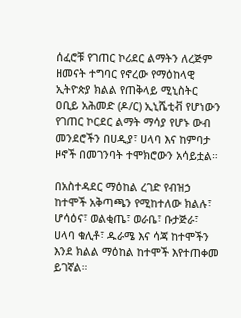ሰፈሮቹ የገጠር ኮሪደር ልማትን ለረጅም ዘመናት ተግባር የኖረው የማዕከላዊ ኢትዮጵያ ክልል የጠቅላይ ሚኒስትር ዐቢይ አሕመድ (ዶ/ር) ኢኒሼቲቭ የሆነውን የገጠር ኮርደር ልማት ማሳያ የሆኑ ውብ መንደሮችን በሀዲያ፣ ሀላባ እና ከምባታ ዞኖች በመገንባት ተሞክሮውን አሳይቷል።

በአስተዳደር ማዕከል ረገድ የብዝኃ ከተሞች አቅጣጫን የሚከተለው ክልሉ፣ ሆሳዕና፣ ወልቂጤ፣ ወራቤ፣ ቡታጅራ፣ ሀላባ ቁሊቶ፣ ዱራሜ እና ሳጃ ከተሞችን እንደ ክልል ማዕከል ከተሞች እየተጠቀመ ይገኛል።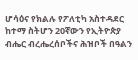ሆሳዕና የክልሉ የፖለቲካ አስተዳደር ከተማ ስትሆን 20ኛውን የኢትዮጵያ ብሔር ብረሔረሰቦችና ሕዝቦች በዓልን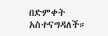በድምቀት አስተናግዳለች።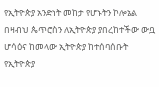የኢትዮጵያ አንድነት መከታ የሆኑትን ኮሎኔል በዛብህ ጴጥሮስን ለኢትዮጵያ ያበረከተችው ውቧ ሆሳዕና ከመላው ኢትዮጵያ ከተሰባሰቡት የኢትዮጵያ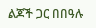ልጆች ጋር በበዓሉ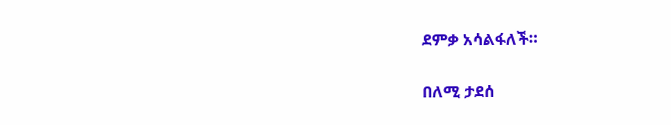ደምቃ አሳልፋለች።

በለሚ ታደሰ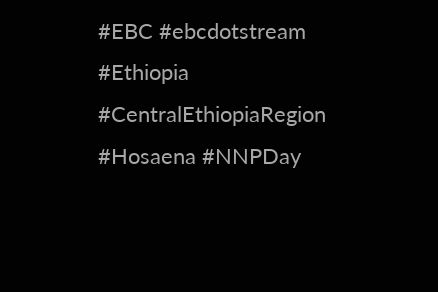#EBC #ebcdotstream #Ethiopia #CentralEthiopiaRegion #Hosaena #NNPDay